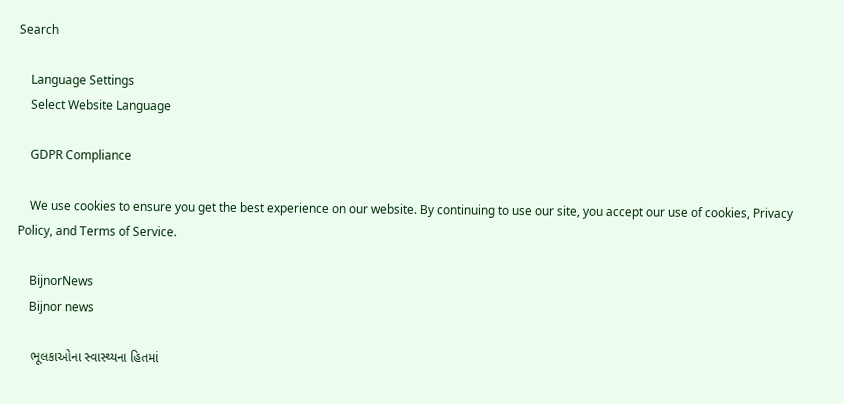Search

    Language Settings
    Select Website Language

    GDPR Compliance

    We use cookies to ensure you get the best experience on our website. By continuing to use our site, you accept our use of cookies, Privacy Policy, and Terms of Service.

    BijnorNews
    Bijnor news

    ભૂલકાઓના સ્વાસ્થ્યના હિતમાં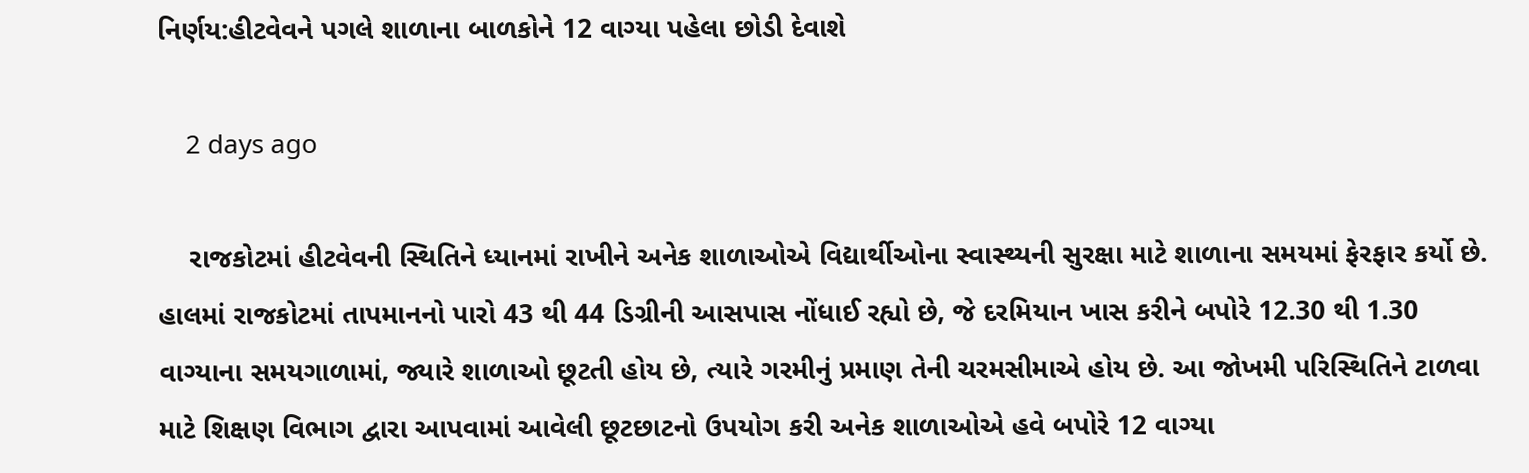નિર્ણય:હીટવેવને પગલે શાળાના બાળકોને 12 વાગ્યા પહેલા છોડી દેવાશે

    2 days ago

    રાજકોટમાં હીટવેવની સ્થિતિને ધ્યાનમાં રાખીને અનેક શાળાઓએ વિદ્યાર્થીઓના સ્વાસ્થ્યની સુરક્ષા માટે શાળાના સમયમાં ફેરફાર કર્યો છે. હાલમાં રાજકોટમાં તાપમાનનો પારો 43 થી 44 ડિગ્રીની આસપાસ નોંધાઈ રહ્યો છે, જે દરમિયાન ખાસ કરીને બપોરે 12.30 થી 1.30 વાગ્યાના સમયગાળામાં, જ્યારે શાળાઓ છૂટતી હોય છે, ત્યારે ગરમીનું પ્રમાણ તેની ચરમસીમાએ હોય છે. આ જોખમી પરિસ્થિતિને ટાળવા માટે શિક્ષણ વિભાગ દ્વારા આપવામાં આવેલી છૂટછાટનો ઉપયોગ કરી અનેક શાળાઓએ હવે બપોરે 12 વાગ્યા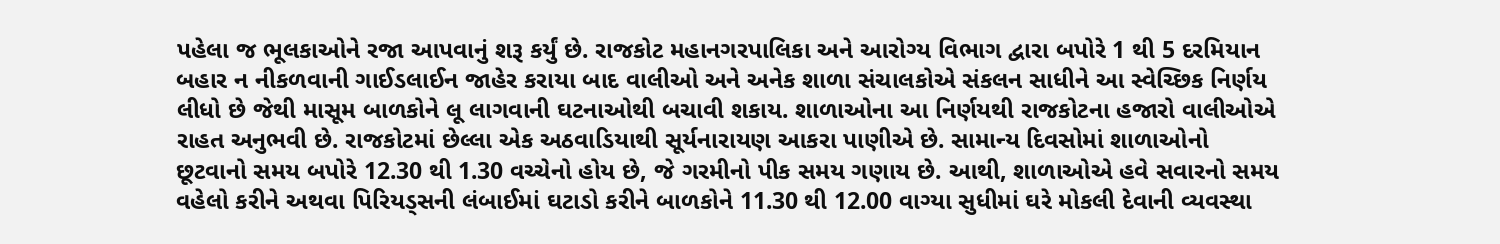પહેલા જ ભૂલકાઓને રજા આપવાનું શરૂ કર્યું છે. રાજકોટ મહાનગરપાલિકા અને આરોગ્ય વિભાગ દ્વારા બપોરે 1 થી 5 દરમિયાન બહાર ન નીકળવાની ગાઈડલાઈન જાહેર કરાયા બાદ વાલીઓ અને અનેક શાળા સંચાલકોએ સંકલન સાધીને આ સ્વેચ્છિક નિર્ણય લીધો છે જેથી માસૂમ બાળકોને લૂ લાગવાની ઘટનાઓથી બચાવી શકાય. શાળાઓના આ નિર્ણયથી રાજકોટના હજારો વાલીઓએ રાહત અનુભવી છે. રાજકોટમાં છેલ્લા એક અઠવાડિયાથી સૂર્યનારાયણ આકરા પાણીએ છે. સામાન્ય દિવસોમાં શાળાઓનો છૂટવાનો સમય બપોરે 12.30 થી 1.30 વચ્ચેનો હોય છે, જે ગરમીનો પીક સમય ગણાય છે. આથી, શાળાઓએ હવે સવારનો સમય વહેલો કરીને અથવા પિરિયડ્સની લંબાઈમાં ઘટાડો કરીને બાળકોને 11.30 થી 12.00 વાગ્યા સુધીમાં ઘરે મોકલી દેવાની વ્યવસ્થા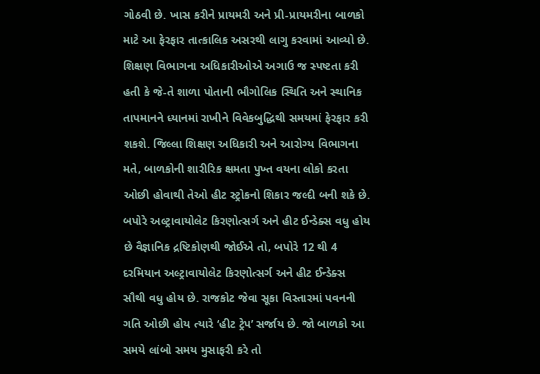ગોઠવી છે. ખાસ કરીને પ્રાયમરી અને પ્રી-પ્રાયમરીના બાળકો માટે આ ફેરફાર તાત્કાલિક અસરથી લાગુ કરવામાં આવ્યો છે. શિક્ષણ વિભાગના અધિકારીઓએ અગાઉ જ સ્પષ્ટતા કરી હતી કે જે-તે શાળા પોતાની ભૌગોલિક સ્થિતિ અને સ્થાનિક તાપમાનને ધ્યાનમાં રાખીને વિવેકબુદ્ધિથી સમયમાં ફેરફાર કરી શકશે. જિલ્લા શિક્ષણ અધિકારી અને આરોગ્ય વિભાગના મતે, બાળકોની શારીરિક ક્ષમતા પુખ્ત વયના લોકો કરતા ઓછી હોવાથી તેઓ હીટ સ્ટ્રોકનો શિકાર જલ્દી બની શકે છે. બપોરે અલ્ટ્રાવાયોલેટ કિરણોત્સર્ગ અને હીટ ઈન્ડેક્સ વધુ હોય છે વૈજ્ઞાનિક દ્રષ્ટિકોણથી જોઈએ તો, બપોરે 12 થી 4 દરમિયાન અલ્ટ્રાવાયોલેટ કિરણોત્સર્ગ અને હીટ ઈન્ડેક્સ સૌથી વધુ હોય છે. રાજકોટ જેવા સૂકા વિસ્તારમાં પવનની ગતિ ઓછી હોય ત્યારે ‘હીટ ટ્રેપ’ સર્જાય છે. જો બાળકો આ સમયે લાંબો સમય મુસાફરી કરે તો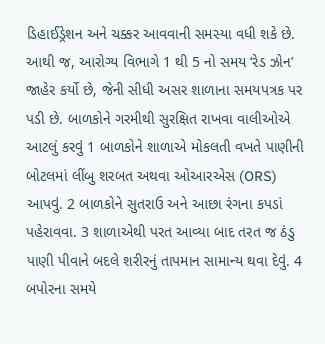ડિહાઈડ્રેશન અને ચક્કર આવવાની સમસ્યા વધી શકે છે. આથી જ, આરોગ્ય વિભાગે 1 થી 5 નો સમય ‘રેડ ઝોન’ જાહેર કર્યો છે, જેની સીધી અસર શાળાના સમયપત્રક પર પડી છે. બાળકોને ગરમીથી સુરક્ષિત રાખવા વાલીઓએ આટલું કરવું 1 બાળકોને શાળાએ મોકલતી વખતે પાણીની બોટલમાં લીંબુ શરબત અથવા ઓઆરએસ (ORS) આપવું. 2 બાળકોને સુતરાઉ અને આછા રંગના કપડાં પહેરાવવા. 3 શાળાએથી પરત આવ્યા બાદ તરત જ ઠંડુ પાણી પીવાને બદલે શરીરનું તાપમાન સામાન્ય થવા દેવું. 4 બપોરના સમયે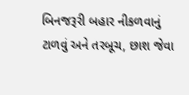બિનજરૂરી બહાર નીકળવાનું ટાળવું અને તરબૂચ, છાશ જેવા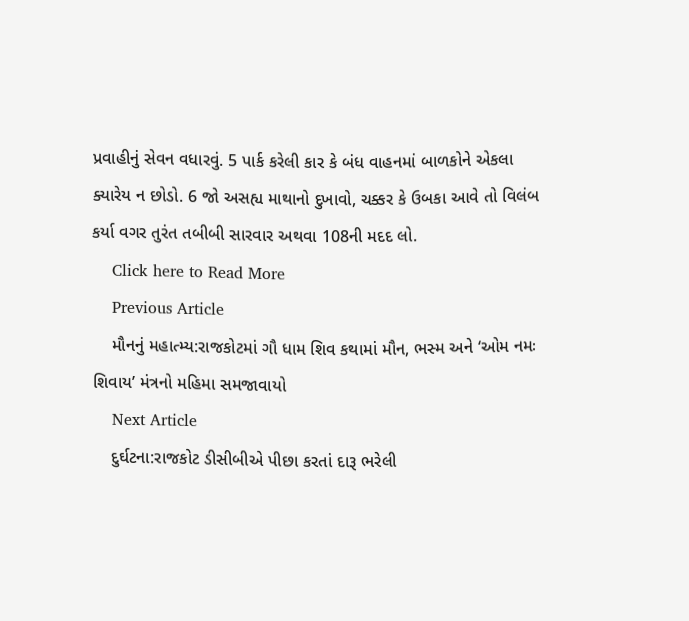પ્રવાહીનું સેવન વધારવું. 5 પાર્ક કરેલી કાર કે બંધ વાહનમાં બાળકોને એકલા ક્યારેય ન છોડો. 6 જો અસહ્ય માથાનો દુખાવો, ચક્કર કે ઉબકા આવે તો વિલંબ કર્યા વગર તુરંત તબીબી સારવાર અથવા 108ની મદદ લો.
    Click here to Read More
    Previous Article
    મૌનનું મહાત્મ્ય:રાજકોટમાં ગૌ ધામ શિવ કથામાં મૌન, ભસ્મ અને ‘ઓમ નમઃ શિવાય’ મંત્રનો મહિમા સમજાવાયો
    Next Article
    દુર્ઘટના:રાજકોટ ડીસીબીએ પીછા કરતાં દારૂ ભરેલી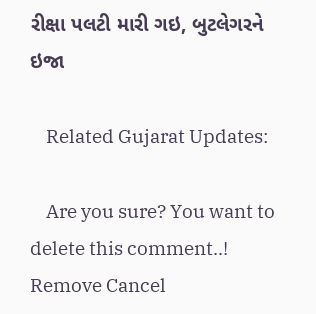રીક્ષા પલટી મારી ગઇ, બુટલેગરને ઇજા

    Related Gujarat Updates:

    Are you sure? You want to delete this comment..! Remove Cancel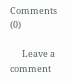Comments (0)

      Leave a comment